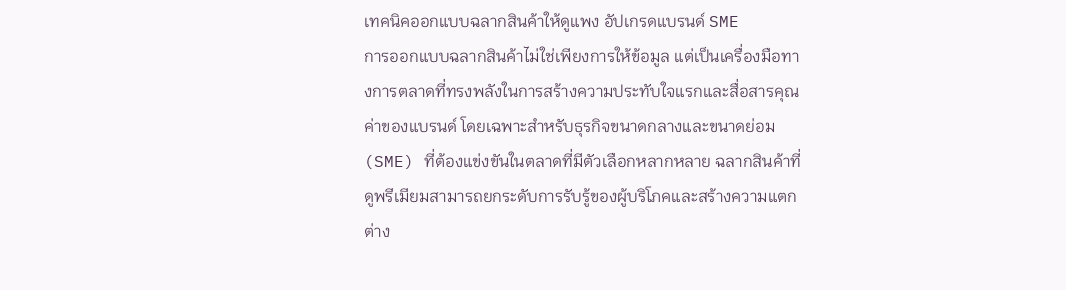เทคนิคออกแบบฉลากสินค้าให้ดูแพง อัปเกรดแบรนด์ SME
การออกแบบฉลากสินค้าไม่ใช่เพียงการให้ข้อมูล แต่เป็นเครื่องมือทางการตลาดที่ทรงพลังในการสร้างความประทับใจแรกและสื่อสารคุณค่าของแบรนด์ โดยเฉพาะสำหรับธุรกิจขนาดกลางและขนาดย่อม (SME) ที่ต้องแข่งขันในตลาดที่มีตัวเลือกหลากหลาย ฉลากสินค้าที่ดูพรีเมียมสามารถยกระดับการรับรู้ของผู้บริโภคและสร้างความแตกต่าง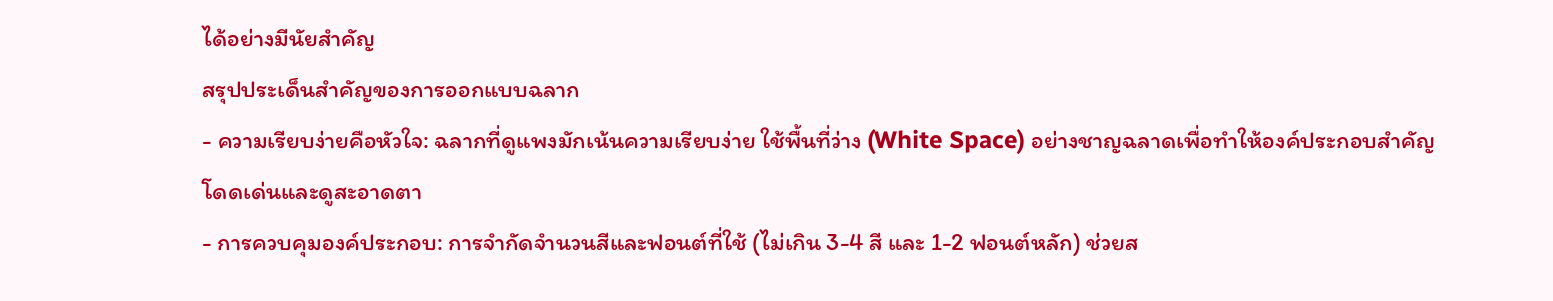ได้อย่างมีนัยสำคัญ
สรุปประเด็นสำคัญของการออกแบบฉลาก
- ความเรียบง่ายคือหัวใจ: ฉลากที่ดูแพงมักเน้นความเรียบง่าย ใช้พื้นที่ว่าง (White Space) อย่างชาญฉลาดเพื่อทำให้องค์ประกอบสำคัญโดดเด่นและดูสะอาดตา
- การควบคุมองค์ประกอบ: การจำกัดจำนวนสีและฟอนต์ที่ใช้ (ไม่เกิน 3-4 สี และ 1-2 ฟอนต์หลัก) ช่วยส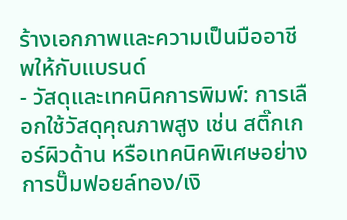ร้างเอกภาพและความเป็นมืออาชีพให้กับแบรนด์
- วัสดุและเทคนิคการพิมพ์: การเลือกใช้วัสดุคุณภาพสูง เช่น สติ๊กเกอร์ผิวด้าน หรือเทคนิคพิเศษอย่างการปั๊มฟอยล์ทอง/เงิ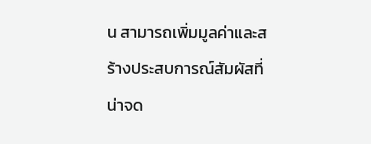น สามารถเพิ่มมูลค่าและสร้างประสบการณ์สัมผัสที่น่าจด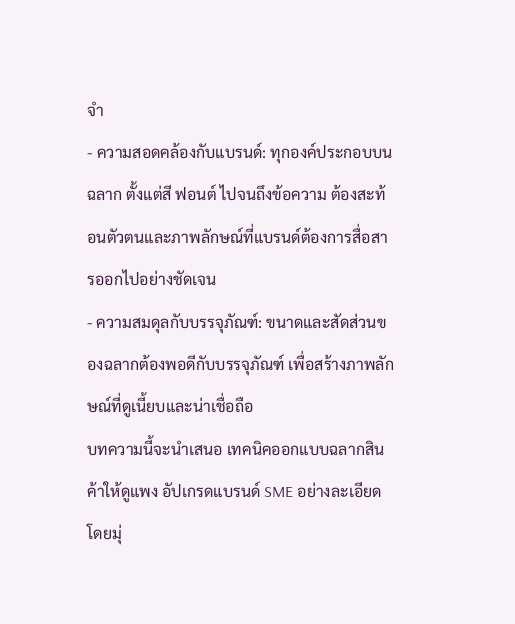จำ
- ความสอดคล้องกับแบรนด์: ทุกองค์ประกอบบนฉลาก ตั้งแต่สี ฟอนต์ ไปจนถึงข้อความ ต้องสะท้อนตัวตนและภาพลักษณ์ที่แบรนด์ต้องการสื่อสารออกไปอย่างชัดเจน
- ความสมดุลกับบรรจุภัณฑ์: ขนาดและสัดส่วนของฉลากต้องพอดีกับบรรจุภัณฑ์ เพื่อสร้างภาพลักษณ์ที่ดูเนี้ยบและน่าเชื่อถือ
บทความนี้จะนำเสนอ เทคนิคออกแบบฉลากสินค้าให้ดูแพง อัปเกรดแบรนด์ SME อย่างละเอียด โดยมุ่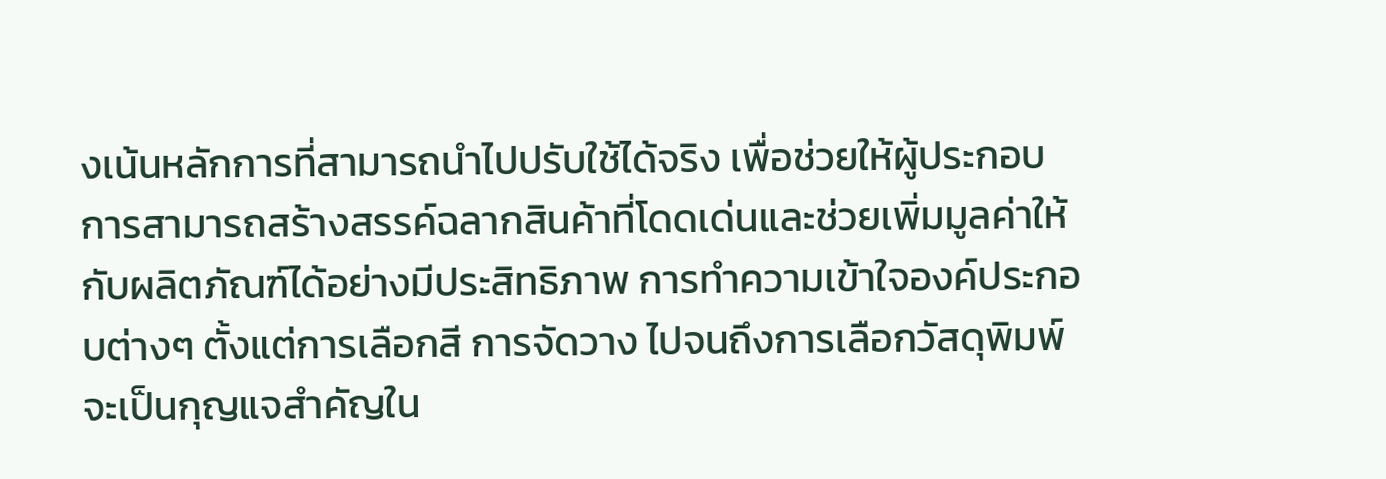งเน้นหลักการที่สามารถนำไปปรับใช้ได้จริง เพื่อช่วยให้ผู้ประกอบการสามารถสร้างสรรค์ฉลากสินค้าที่โดดเด่นและช่วยเพิ่มมูลค่าให้กับผลิตภัณฑ์ได้อย่างมีประสิทธิภาพ การทำความเข้าใจองค์ประกอบต่างๆ ตั้งแต่การเลือกสี การจัดวาง ไปจนถึงการเลือกวัสดุพิมพ์ จะเป็นกุญแจสำคัญใน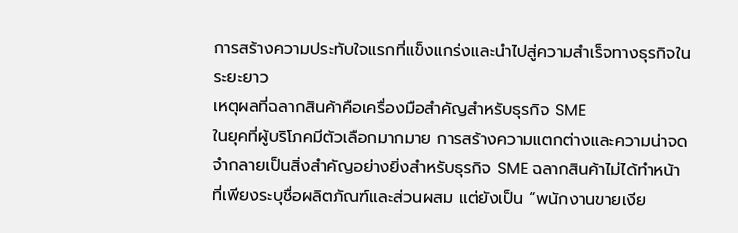การสร้างความประทับใจแรกที่แข็งแกร่งและนำไปสู่ความสำเร็จทางธุรกิจในระยะยาว
เหตุผลที่ฉลากสินค้าคือเครื่องมือสำคัญสำหรับธุรกิจ SME
ในยุคที่ผู้บริโภคมีตัวเลือกมากมาย การสร้างความแตกต่างและความน่าจดจำกลายเป็นสิ่งสำคัญอย่างยิ่งสำหรับธุรกิจ SME ฉลากสินค้าไม่ได้ทำหน้าที่เพียงระบุชื่อผลิตภัณฑ์และส่วนผสม แต่ยังเป็น “พนักงานขายเงีย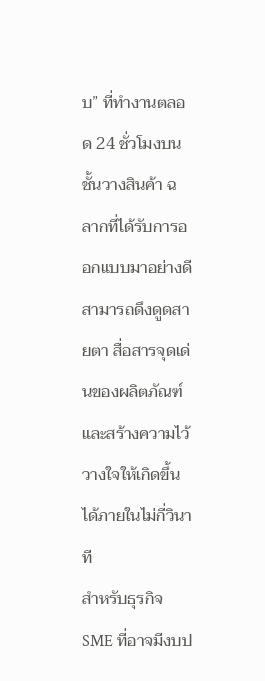บ” ที่ทำงานตลอด 24 ชั่วโมงบนชั้นวางสินค้า ฉลากที่ได้รับการออกแบบมาอย่างดีสามารถดึงดูดสายตา สื่อสารจุดเด่นของผลิตภัณฑ์ และสร้างความไว้วางใจให้เกิดขึ้นได้ภายในไม่กี่วินาที
สำหรับธุรกิจ SME ที่อาจมีงบป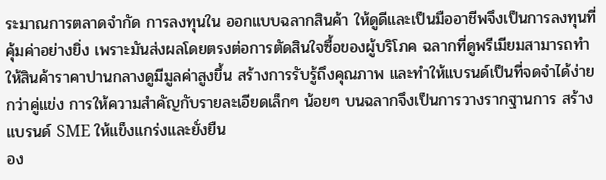ระมาณการตลาดจำกัด การลงทุนใน ออกแบบฉลากสินค้า ให้ดูดีและเป็นมืออาชีพจึงเป็นการลงทุนที่คุ้มค่าอย่างยิ่ง เพราะมันส่งผลโดยตรงต่อการตัดสินใจซื้อของผู้บริโภค ฉลากที่ดูพรีเมียมสามารถทำให้สินค้าราคาปานกลางดูมีมูลค่าสูงขึ้น สร้างการรับรู้ถึงคุณภาพ และทำให้แบรนด์เป็นที่จดจำได้ง่ายกว่าคู่แข่ง การให้ความสำคัญกับรายละเอียดเล็กๆ น้อยๆ บนฉลากจึงเป็นการวางรากฐานการ สร้างแบรนด์ SME ให้แข็งแกร่งและยั่งยืน
อง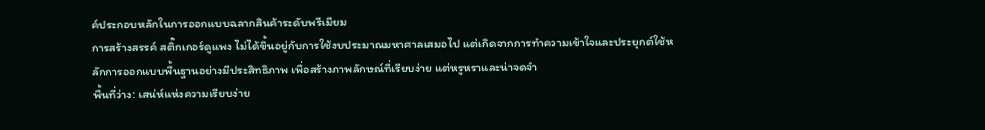ค์ประกอบหลักในการออกแบบฉลากสินค้าระดับพรีเมียม
การสร้างสรรค์ สติ๊กเกอร์ดูแพง ไม่ได้ขึ้นอยู่กับการใช้งบประมาณมหาศาลเสมอไป แต่เกิดจากการทำความเข้าใจและประยุกต์ใช้หลักการออกแบบพื้นฐานอย่างมีประสิทธิภาพ เพื่อสร้างภาพลักษณ์ที่เรียบง่าย แต่หรูหราและน่าจดจำ
พื้นที่ว่าง: เสน่ห์แห่งความเรียบง่าย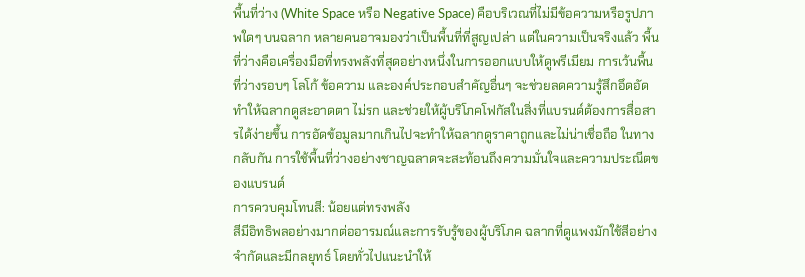พื้นที่ว่าง (White Space หรือ Negative Space) คือบริเวณที่ไม่มีข้อความหรือรูปภาพใดๆ บนฉลาก หลายคนอาจมองว่าเป็นพื้นที่ที่สูญเปล่า แต่ในความเป็นจริงแล้ว พื้นที่ว่างคือเครื่องมือที่ทรงพลังที่สุดอย่างหนึ่งในการออกแบบให้ดูพรีเมียม การเว้นพื้นที่ว่างรอบๆ โลโก้ ข้อความ และองค์ประกอบสำคัญอื่นๆ จะช่วยลดความรู้สึกอึดอัด ทำให้ฉลากดูสะอาดตา ไม่รก และช่วยให้ผู้บริโภคโฟกัสในสิ่งที่แบรนด์ต้องการสื่อสารได้ง่ายขึ้น การอัดข้อมูลมากเกินไปจะทำให้ฉลากดูราคาถูกและไม่น่าเชื่อถือ ในทางกลับกัน การใช้พื้นที่ว่างอย่างชาญฉลาดจะสะท้อนถึงความมั่นใจและความประณีตของแบรนด์
การควบคุมโทนสี: น้อยแต่ทรงพลัง
สีมีอิทธิพลอย่างมากต่ออารมณ์และการรับรู้ของผู้บริโภค ฉลากที่ดูแพงมักใช้สีอย่างจำกัดและมีกลยุทธ์ โดยทั่วไปแนะนำให้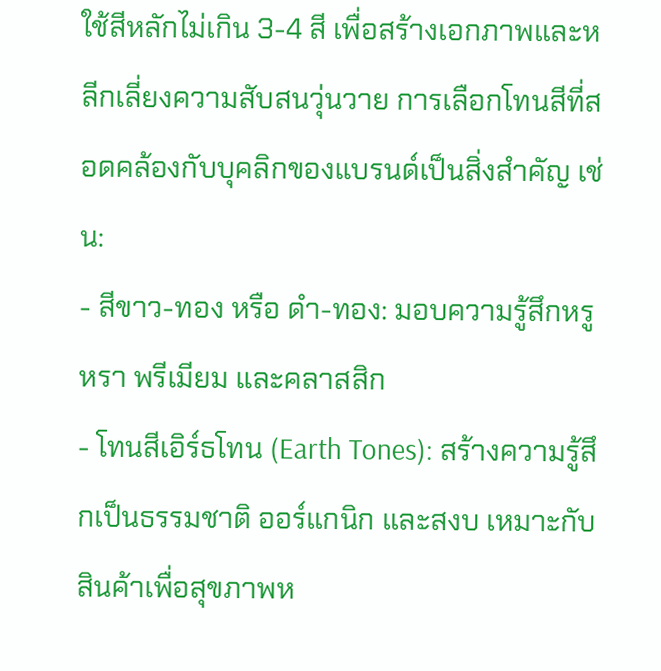ใช้สีหลักไม่เกิน 3-4 สี เพื่อสร้างเอกภาพและหลีกเลี่ยงความสับสนวุ่นวาย การเลือกโทนสีที่สอดคล้องกับบุคลิกของแบรนด์เป็นสิ่งสำคัญ เช่น:
- สีขาว-ทอง หรือ ดำ-ทอง: มอบความรู้สึกหรูหรา พรีเมียม และคลาสสิก
- โทนสีเอิร์ธโทน (Earth Tones): สร้างความรู้สึกเป็นธรรมชาติ ออร์แกนิก และสงบ เหมาะกับสินค้าเพื่อสุขภาพห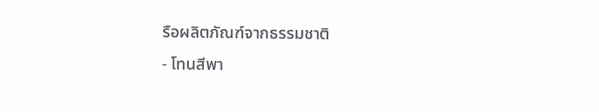รือผลิตภัณฑ์จากธรรมชาติ
- โทนสีพา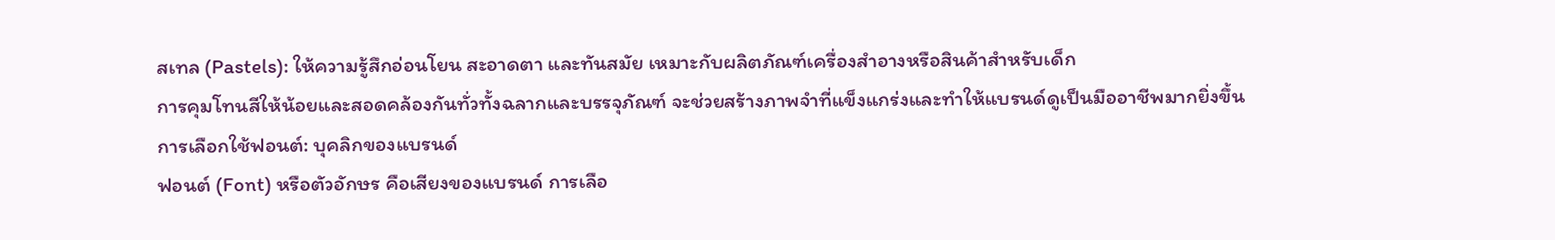สเทล (Pastels): ให้ความรู้สึกอ่อนโยน สะอาดตา และทันสมัย เหมาะกับผลิตภัณฑ์เครื่องสำอางหรือสินค้าสำหรับเด็ก
การคุมโทนสีให้น้อยและสอดคล้องกันทั่วทั้งฉลากและบรรจุภัณฑ์ จะช่วยสร้างภาพจำที่แข็งแกร่งและทำให้แบรนด์ดูเป็นมืออาชีพมากยิ่งขึ้น
การเลือกใช้ฟอนต์: บุคลิกของแบรนด์
ฟอนต์ (Font) หรือตัวอักษร คือเสียงของแบรนด์ การเลือ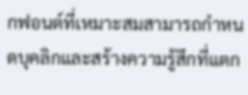กฟอนต์ที่เหมาะสมสามารถกำหนดบุคลิกและสร้างความรู้สึกที่แตก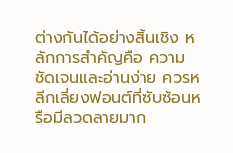ต่างกันได้อย่างสิ้นเชิง หลักการสำคัญคือ ความชัดเจนและอ่านง่าย ควรหลีกเลี่ยงฟอนต์ที่ซับซ้อนหรือมีลวดลายมาก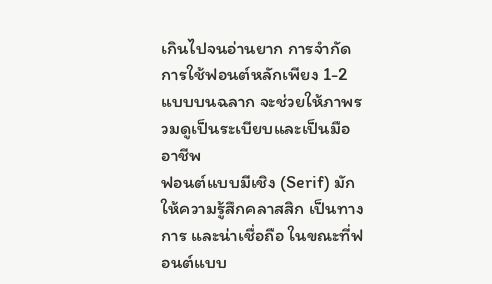เกินไปจนอ่านยาก การจำกัดการใช้ฟอนต์หลักเพียง 1-2 แบบบนฉลาก จะช่วยให้ภาพรวมดูเป็นระเบียบและเป็นมืออาชีพ
ฟอนต์แบบมีเชิง (Serif) มักให้ความรู้สึกคลาสสิก เป็นทางการ และน่าเชื่อถือ ในขณะที่ฟอนต์แบบ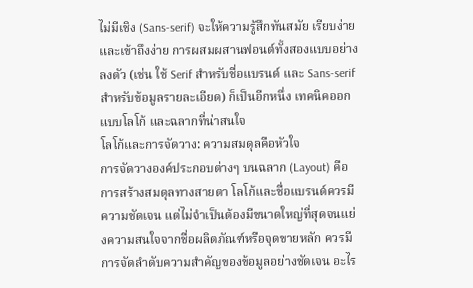ไม่มีเชิง (Sans-serif) จะให้ความรู้สึกทันสมัย เรียบง่าย และเข้าถึงง่าย การผสมผสานฟอนต์ทั้งสองแบบอย่างลงตัว (เช่น ใช้ Serif สำหรับชื่อแบรนด์ และ Sans-serif สำหรับข้อมูลรายละเอียด) ก็เป็นอีกหนึ่ง เทคนิคออกแบบโลโก้ และฉลากที่น่าสนใจ
โลโก้และการจัดวาง: ความสมดุลคือหัวใจ
การจัดวางองค์ประกอบต่างๆ บนฉลาก (Layout) คือการสร้างสมดุลทางสายตา โลโก้และชื่อแบรนด์ควรมีความชัดเจน แต่ไม่จำเป็นต้องมีขนาดใหญ่ที่สุดจนแย่งความสนใจจากชื่อผลิตภัณฑ์หรือจุดขายหลัก ควรมีการจัดลำดับความสำคัญของข้อมูลอย่างชัดเจน อะไร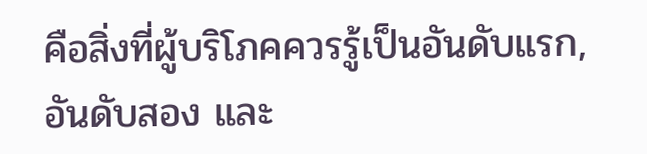คือสิ่งที่ผู้บริโภคควรรู้เป็นอันดับแรก, อันดับสอง และ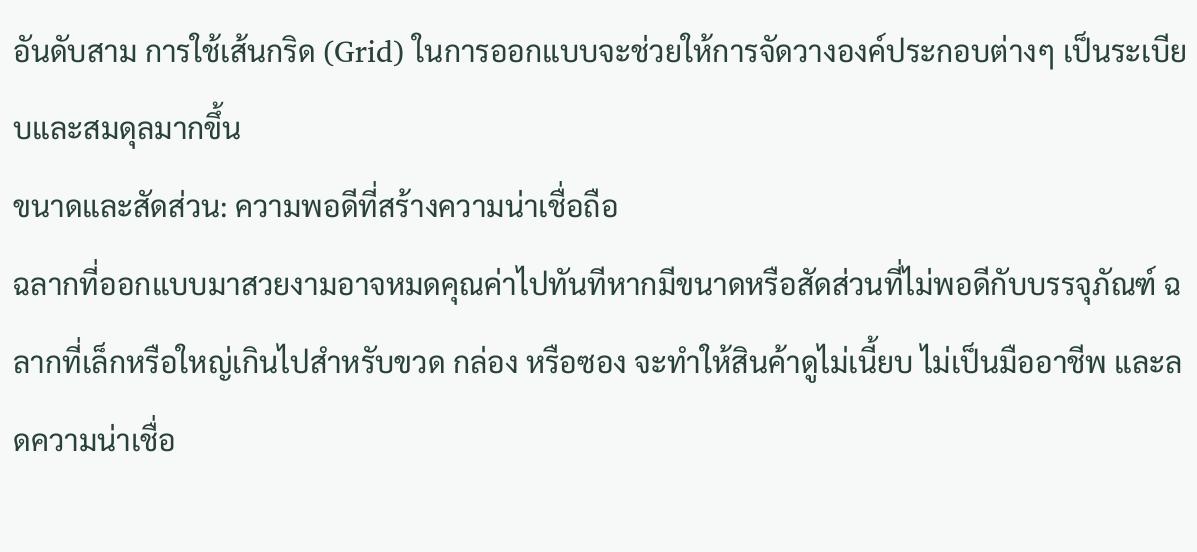อันดับสาม การใช้เส้นกริด (Grid) ในการออกแบบจะช่วยให้การจัดวางองค์ประกอบต่างๆ เป็นระเบียบและสมดุลมากขึ้น
ขนาดและสัดส่วน: ความพอดีที่สร้างความน่าเชื่อถือ
ฉลากที่ออกแบบมาสวยงามอาจหมดคุณค่าไปทันทีหากมีขนาดหรือสัดส่วนที่ไม่พอดีกับบรรจุภัณฑ์ ฉลากที่เล็กหรือใหญ่เกินไปสำหรับขวด กล่อง หรือซอง จะทำให้สินค้าดูไม่เนี้ยบ ไม่เป็นมืออาชีพ และลดความน่าเชื่อ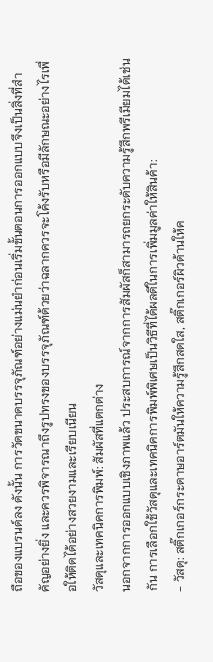ถือของแบรนด์ลง ดังนั้น การวัดขนาดบรรจุภัณฑ์อย่างแม่นยำก่อนเริ่มขั้นตอนการออกแบบจึงเป็นสิ่งที่สำคัญอย่างยิ่ง และควรพิจารณาถึงรูปทรงของบรรจุภัณฑ์ด้วยว่าฉลากควรจะโค้งรับหรือมีลักษณะอย่างไรเพื่อให้ติดได้อย่างสวยงามและเรียบเนียน
วัสดุและเทคนิคการพิมพ์: สัมผัสที่แตกต่าง
นอกจากการออกแบบเชิงภาพแล้ว ประสบการณ์จากการสัมผัสก็สามารถยกระดับความรู้สึกพรีเมียมได้เช่นกัน การเลือกใช้วัสดุและเทคนิคการพิมพ์พิเศษเป็นวิธีที่ได้ผลดีในการเพิ่มมูลค่าให้สินค้า:
- วัสดุ: สติ๊กเกอร์กระดาษอาร์ตมันให้ความรู้สึกสดใส, สติ๊กเกอร์ผิวด้านให้ค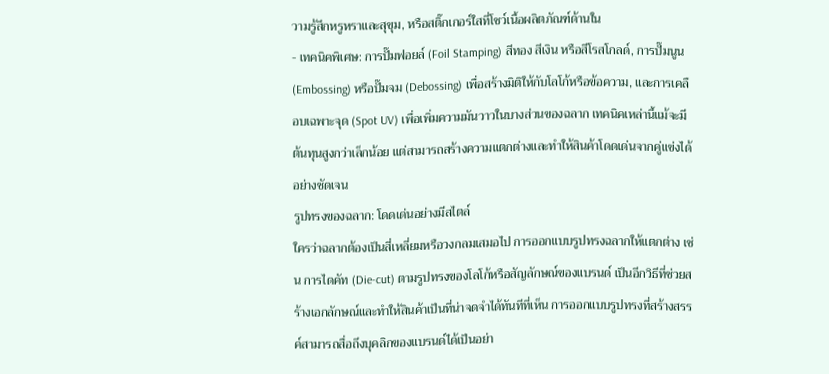วามรู้สึกหรูหราและสุขุม, หรือสติ๊กเกอร์ใสที่โชว์เนื้อผลิตภัณฑ์ด้านใน
- เทคนิคพิเศษ: การปั๊มฟอยล์ (Foil Stamping) สีทอง สีเงิน หรือสีโรสโกลด์, การปั๊มนูน (Embossing) หรือปั๊มจม (Debossing) เพื่อสร้างมิติให้กับโลโก้หรือข้อความ, และการเคลือบเฉพาะจุด (Spot UV) เพื่อเพิ่มความมันวาวในบางส่วนของฉลาก เทคนิคเหล่านี้แม้จะมีต้นทุนสูงกว่าเล็กน้อย แต่สามารถสร้างความแตกต่างและทำให้สินค้าโดดเด่นจากคู่แข่งได้อย่างชัดเจน
รูปทรงของฉลาก: โดดเด่นอย่างมีสไตล์
ใครว่าฉลากต้องเป็นสี่เหลี่ยมหรือวงกลมเสมอไป การออกแบบรูปทรงฉลากให้แตกต่าง เช่น การไดคัท (Die-cut) ตามรูปทรงของโลโก้หรือสัญลักษณ์ของแบรนด์ เป็นอีกวิธีที่ช่วยสร้างเอกลักษณ์และทำให้สินค้าเป็นที่น่าจดจำได้ทันทีที่เห็น การออกแบบรูปทรงที่สร้างสรรค์สามารถสื่อถึงบุคลิกของแบรนด์ได้เป็นอย่า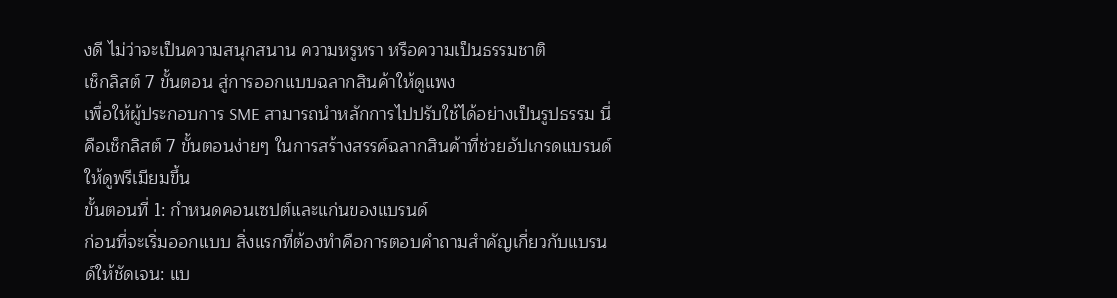งดี ไม่ว่าจะเป็นความสนุกสนาน ความหรูหรา หรือความเป็นธรรมชาติ
เช็กลิสต์ 7 ขั้นตอน สู่การออกแบบฉลากสินค้าให้ดูแพง
เพื่อให้ผู้ประกอบการ SME สามารถนำหลักการไปปรับใช้ได้อย่างเป็นรูปธรรม นี่คือเช็กลิสต์ 7 ขั้นตอนง่ายๆ ในการสร้างสรรค์ฉลากสินค้าที่ช่วยอัปเกรดแบรนด์ให้ดูพรีเมียมขึ้น
ขั้นตอนที่ 1: กำหนดคอนเซปต์และแก่นของแบรนด์
ก่อนที่จะเริ่มออกแบบ สิ่งแรกที่ต้องทำคือการตอบคำถามสำคัญเกี่ยวกับแบรนด์ให้ชัดเจน: แบ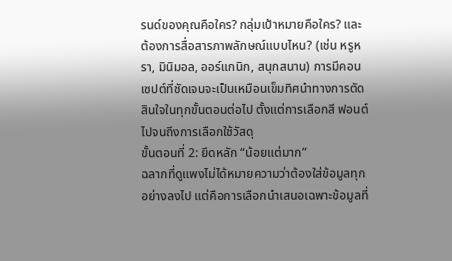รนด์ของคุณคือใคร? กลุ่มเป้าหมายคือใคร? และต้องการสื่อสารภาพลักษณ์แบบไหน? (เช่น หรูหรา, มินิมอล, ออร์แกนิก, สนุกสนาน) การมีคอนเซปต์ที่ชัดเจนจะเป็นเหมือนเข็มทิศนำทางการตัดสินใจในทุกขั้นตอนต่อไป ตั้งแต่การเลือกสี ฟอนต์ ไปจนถึงการเลือกใช้วัสดุ
ขั้นตอนที่ 2: ยึดหลัก “น้อยแต่มาก”
ฉลากที่ดูแพงไม่ได้หมายความว่าต้องใส่ข้อมูลทุกอย่างลงไป แต่คือการเลือกนำเสนอเฉพาะข้อมูลที่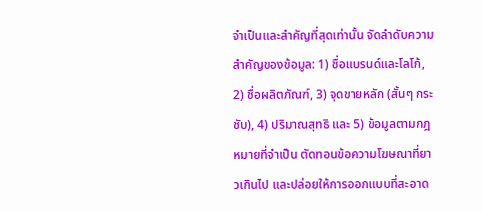จำเป็นและสำคัญที่สุดเท่านั้น จัดลำดับความสำคัญของข้อมูล: 1) ชื่อแบรนด์และโลโก้, 2) ชื่อผลิตภัณฑ์, 3) จุดขายหลัก (สั้นๆ กระชับ), 4) ปริมาณสุทธิ และ 5) ข้อมูลตามกฎหมายที่จำเป็น ตัดทอนข้อความโฆษณาที่ยาวเกินไป และปล่อยให้การออกแบบที่สะอาด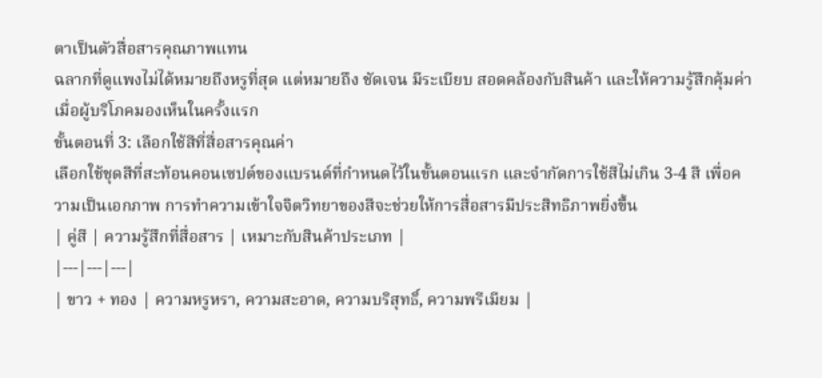ตาเป็นตัวสื่อสารคุณภาพแทน
ฉลากที่ดูแพงไม่ได้หมายถึงหรูที่สุด แต่หมายถึง ชัดเจน มีระเบียบ สอดคล้องกับสินค้า และให้ความรู้สึกคุ้มค่า เมื่อผู้บริโภคมองเห็นในครั้งแรก
ขั้นตอนที่ 3: เลือกใช้สีที่สื่อสารคุณค่า
เลือกใช้ชุดสีที่สะท้อนคอนเซปต์ของแบรนด์ที่กำหนดไว้ในขั้นตอนแรก และจำกัดการใช้สีไม่เกิน 3-4 สี เพื่อความเป็นเอกภาพ การทำความเข้าใจจิตวิทยาของสีจะช่วยให้การสื่อสารมีประสิทธิภาพยิ่งขึ้น
| คู่สี | ความรู้สึกที่สื่อสาร | เหมาะกับสินค้าประเภท |
|---|---|---|
| ขาว + ทอง | ความหรูหรา, ความสะอาด, ความบริสุทธิ์, ความพรีเมียม |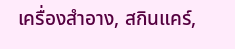เครื่องสำอาง, สกินแคร์,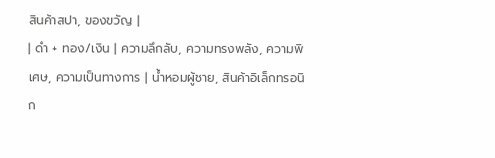สินค้าสปา, ของขวัญ |
| ดำ + ทอง/เงิน | ความลึกลับ, ความทรงพลัง, ความพิเศษ, ความเป็นทางการ | น้ำหอมผู้ชาย, สินค้าอิเล็กทรอนิก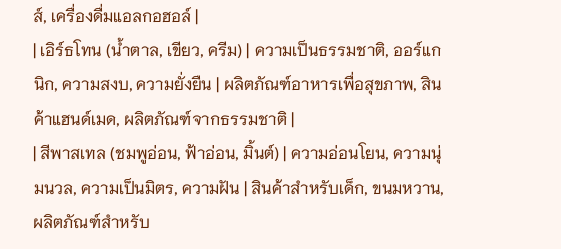ส์, เครื่องดื่มแอลกอฮอล์ |
| เอิร์ธโทน (น้ำตาล, เขียว, ครีม) | ความเป็นธรรมชาติ, ออร์แกนิก, ความสงบ, ความยั่งยืน | ผลิตภัณฑ์อาหารเพื่อสุขภาพ, สินค้าแฮนด์เมด, ผลิตภัณฑ์จากธรรมชาติ |
| สีพาสเทล (ชมพูอ่อน, ฟ้าอ่อน, มิ้นต์) | ความอ่อนโยน, ความนุ่มนวล, ความเป็นมิตร, ความฝัน | สินค้าสำหรับเด็ก, ขนมหวาน, ผลิตภัณฑ์สำหรับ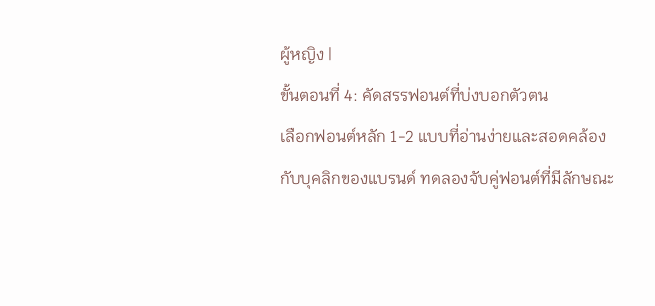ผู้หญิง |
ขั้นตอนที่ 4: คัดสรรฟอนต์ที่บ่งบอกตัวตน
เลือกฟอนต์หลัก 1-2 แบบที่อ่านง่ายและสอดคล้องกับบุคลิกของแบรนด์ ทดลองจับคู่ฟอนต์ที่มีลักษณะ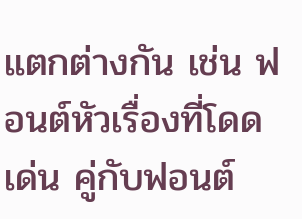แตกต่างกัน เช่น ฟอนต์หัวเรื่องที่โดดเด่น คู่กับฟอนต์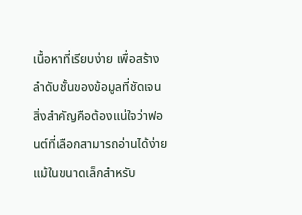เนื้อหาที่เรียบง่าย เพื่อสร้างลำดับชั้นของข้อมูลที่ชัดเจน สิ่งสำคัญคือต้องแน่ใจว่าฟอนต์ที่เลือกสามารถอ่านได้ง่ายแม้ในขนาดเล็กสำหรับ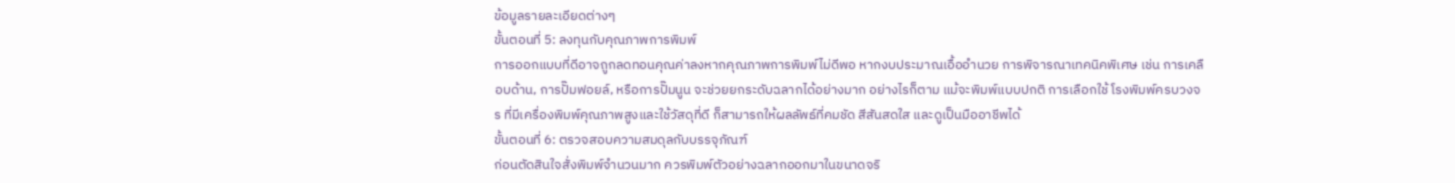ข้อมูลรายละเอียดต่างๆ
ขั้นตอนที่ 5: ลงทุนกับคุณภาพการพิมพ์
การออกแบบที่ดีอาจถูกลดทอนคุณค่าลงหากคุณภาพการพิมพ์ไม่ดีพอ หากงบประมาณเอื้ออำนวย การพิจารณาเทคนิคพิเศษ เช่น การเคลือบด้าน, การปั๊มฟอยล์, หรือการปั๊มนูน จะช่วยยกระดับฉลากได้อย่างมาก อย่างไรก็ตาม แม้จะพิมพ์แบบปกติ การเลือกใช้ โรงพิมพ์ครบวงจร ที่มีเครื่องพิมพ์คุณภาพสูงและใช้วัสดุที่ดี ก็สามารถให้ผลลัพธ์ที่คมชัด สีสันสดใส และดูเป็นมืออาชีพได้
ขั้นตอนที่ 6: ตรวจสอบความสมดุลกับบรรจุภัณฑ์
ก่อนตัดสินใจสั่งพิมพ์จำนวนมาก ควรพิมพ์ตัวอย่างฉลากออกมาในขนาดจริ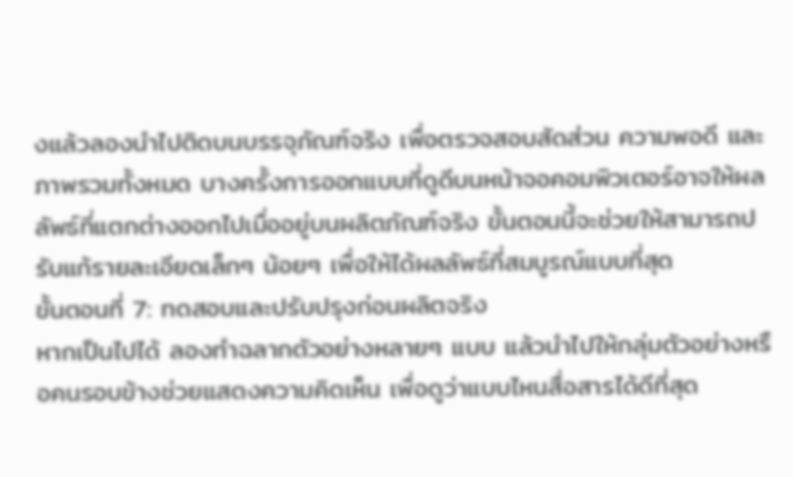งแล้วลองนำไปติดบนบรรจุภัณฑ์จริง เพื่อตรวจสอบสัดส่วน ความพอดี และภาพรวมทั้งหมด บางครั้งการออกแบบที่ดูดีบนหน้าจอคอมพิวเตอร์อาจให้ผลลัพธ์ที่แตกต่างออกไปเมื่ออยู่บนผลิตภัณฑ์จริง ขั้นตอนนี้จะช่วยให้สามารถปรับแก้รายละเอียดเล็กๆ น้อยๆ เพื่อให้ได้ผลลัพธ์ที่สมบูรณ์แบบที่สุด
ขั้นตอนที่ 7: ทดสอบและปรับปรุงก่อนผลิตจริง
หากเป็นไปได้ ลองทำฉลากตัวอย่างหลายๆ แบบ แล้วนำไปให้กลุ่มตัวอย่างหรือคนรอบข้างช่วยแสดงความคิดเห็น เพื่อดูว่าแบบไหนสื่อสารได้ดีที่สุด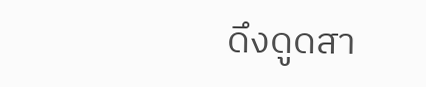ดึงดูดสา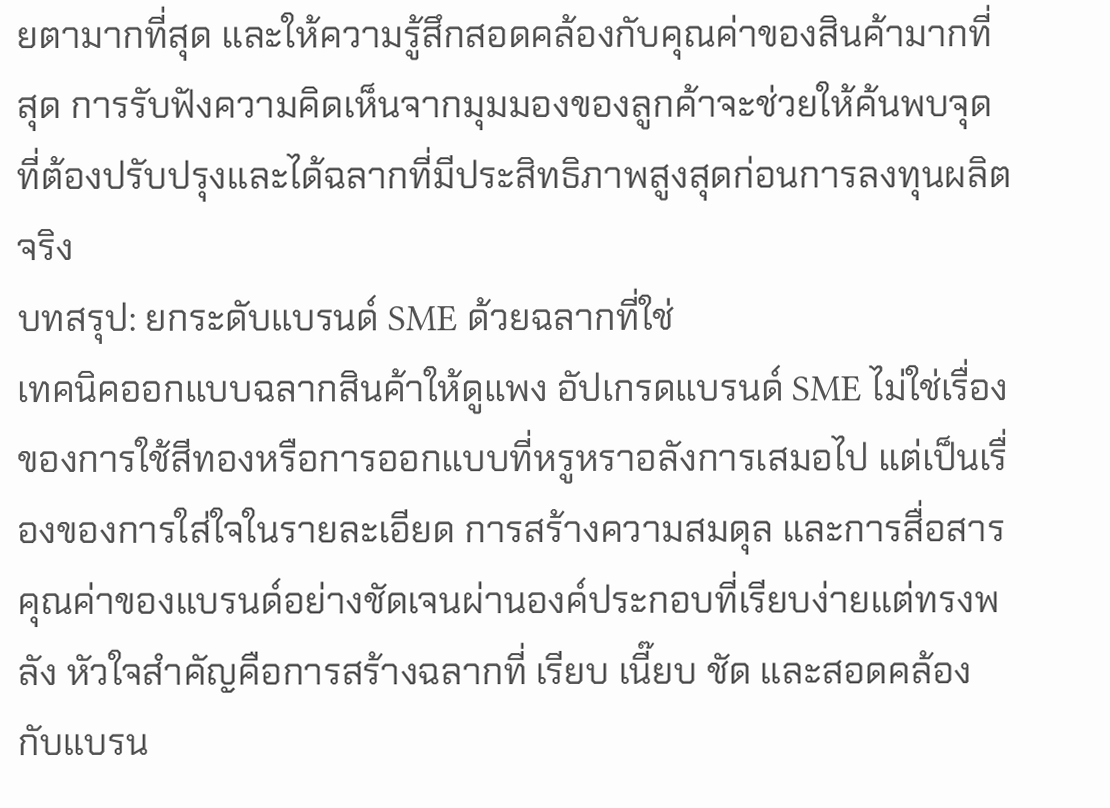ยตามากที่สุด และให้ความรู้สึกสอดคล้องกับคุณค่าของสินค้ามากที่สุด การรับฟังความคิดเห็นจากมุมมองของลูกค้าจะช่วยให้ค้นพบจุดที่ต้องปรับปรุงและได้ฉลากที่มีประสิทธิภาพสูงสุดก่อนการลงทุนผลิตจริง
บทสรุป: ยกระดับแบรนด์ SME ด้วยฉลากที่ใช่
เทคนิคออกแบบฉลากสินค้าให้ดูแพง อัปเกรดแบรนด์ SME ไม่ใช่เรื่องของการใช้สีทองหรือการออกแบบที่หรูหราอลังการเสมอไป แต่เป็นเรื่องของการใส่ใจในรายละเอียด การสร้างความสมดุล และการสื่อสารคุณค่าของแบรนด์อย่างชัดเจนผ่านองค์ประกอบที่เรียบง่ายแต่ทรงพลัง หัวใจสำคัญคือการสร้างฉลากที่ เรียบ เนี๊ยบ ชัด และสอดคล้องกับแบรน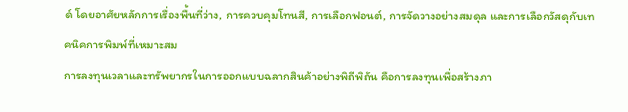ด์ โดยอาศัยหลักการเรื่องพื้นที่ว่าง, การควบคุมโทนสี, การเลือกฟอนต์, การจัดวางอย่างสมดุล และการเลือกวัสดุกับเทคนิคการพิมพ์ที่เหมาะสม
การลงทุนเวลาและทรัพยากรในการออกแบบฉลากสินค้าอย่างพิถีพิถัน คือการลงทุนเพื่อสร้างภา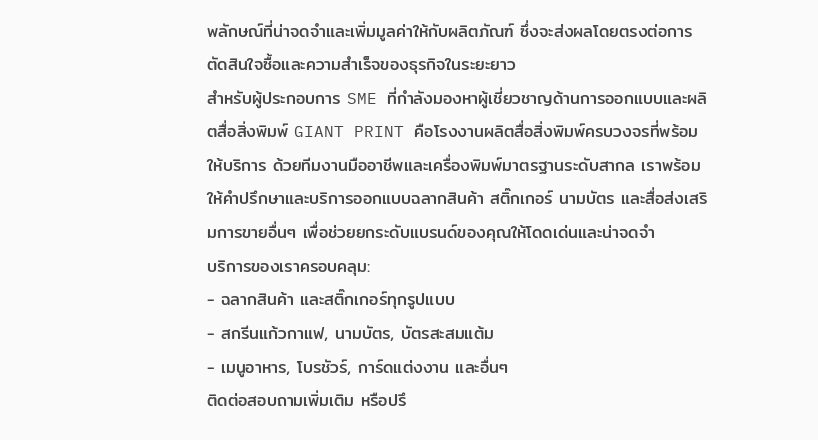พลักษณ์ที่น่าจดจำและเพิ่มมูลค่าให้กับผลิตภัณฑ์ ซึ่งจะส่งผลโดยตรงต่อการตัดสินใจซื้อและความสำเร็จของธุรกิจในระยะยาว
สำหรับผู้ประกอบการ SME ที่กำลังมองหาผู้เชี่ยวชาญด้านการออกแบบและผลิตสื่อสิ่งพิมพ์ GIANT PRINT คือโรงงานผลิตสื่อสิ่งพิมพ์ครบวงจรที่พร้อมให้บริการ ด้วยทีมงานมืออาชีพและเครื่องพิมพ์มาตรฐานระดับสากล เราพร้อมให้คำปรึกษาและบริการออกแบบฉลากสินค้า สติ๊กเกอร์ นามบัตร และสื่อส่งเสริมการขายอื่นๆ เพื่อช่วยยกระดับแบรนด์ของคุณให้โดดเด่นและน่าจดจำ
บริการของเราครอบคลุม:
- ฉลากสินค้า และสติ๊กเกอร์ทุกรูปแบบ
- สกรีนแก้วกาแฟ, นามบัตร, บัตรสะสมแต้ม
- เมนูอาหาร, โบรชัวร์, การ์ดแต่งงาน และอื่นๆ
ติดต่อสอบถามเพิ่มเติม หรือปรึ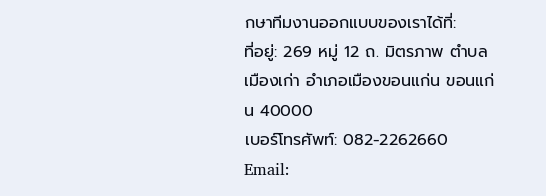กษาทีมงานออกแบบของเราได้ที่:
ที่อยู่: 269 หมู่ 12 ถ. มิตรภาพ ตำบล เมืองเก่า อำเภอเมืองขอนแก่น ขอนแก่น 40000
เบอร์โทรศัพท์: 082-2262660
Email: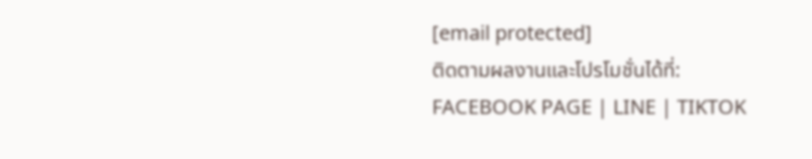[email protected]
ติดตามผลงานและโปรโมชั่นได้ที่:
FACEBOOK PAGE | LINE | TIKTOK